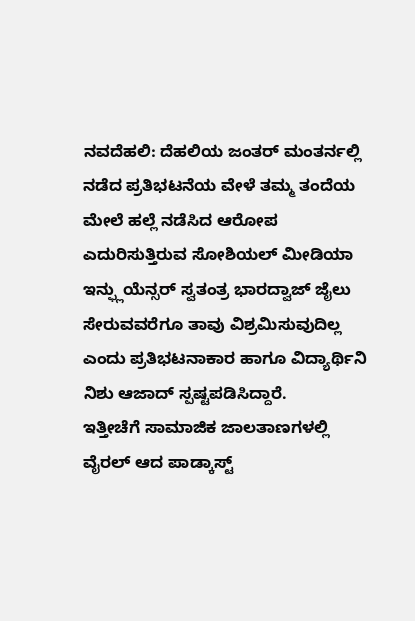ನವದೆಹಲಿ: ದೆಹಲಿಯ ಜಂತರ್ ಮಂತರ್ನಲ್ಲಿ ನಡೆದ ಪ್ರತಿಭಟನೆಯ ವೇಳೆ ತಮ್ಮ ತಂದೆಯ ಮೇಲೆ ಹಲ್ಲೆ ನಡೆಸಿದ ಆರೋಪ ಎದುರಿಸುತ್ತಿರುವ ಸೋಶಿಯಲ್ ಮೀಡಿಯಾ ಇನ್ಫ್ಲುಯೆನ್ಸರ್ ಸ್ವತಂತ್ರ ಭಾರದ್ವಾಜ್ ಜೈಲು ಸೇರುವವರೆಗೂ ತಾವು ವಿಶ್ರಮಿಸುವುದಿಲ್ಲ ಎಂದು ಪ್ರತಿಭಟನಾಕಾರ ಹಾಗೂ ವಿದ್ಯಾರ್ಥಿನಿ ನಿಶು ಆಜಾದ್ ಸ್ಪಷ್ಟಪಡಿಸಿದ್ದಾರೆ.
ಇತ್ತೀಚೆಗೆ ಸಾಮಾಜಿಕ ಜಾಲತಾಣಗಳಲ್ಲಿ ವೈರಲ್ ಆದ ಪಾಡ್ಕಾಸ್ಟ್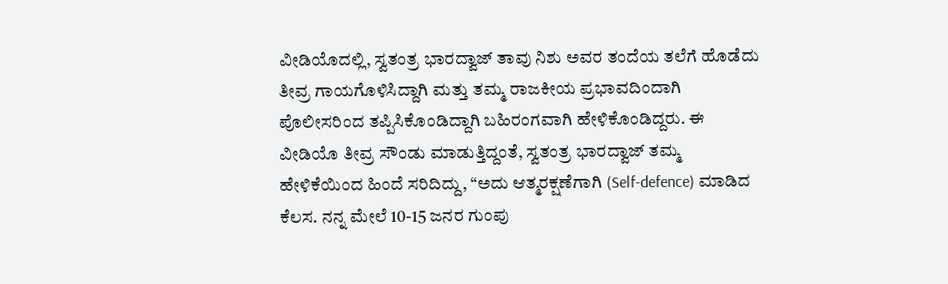ವೀಡಿಯೊದಲ್ಲಿ, ಸ್ವತಂತ್ರ ಭಾರದ್ವಾಜ್ ತಾವು ನಿಶು ಅವರ ತಂದೆಯ ತಲೆಗೆ ಹೊಡೆದು ತೀವ್ರ ಗಾಯಗೊಳಿಸಿದ್ದಾಗಿ ಮತ್ತು ತಮ್ಮ ರಾಜಕೀಯ ಪ್ರಭಾವದಿಂದಾಗಿ ಪೊಲೀಸರಿಂದ ತಪ್ಪಿಸಿಕೊಂಡಿದ್ದಾಗಿ ಬಹಿರಂಗವಾಗಿ ಹೇಳಿಕೊಂಡಿದ್ದರು. ಈ ವೀಡಿಯೊ ತೀವ್ರ ಸೌಂಡು ಮಾಡುತ್ತಿದ್ದಂತೆ, ಸ್ವತಂತ್ರ ಭಾರದ್ವಾಜ್ ತಮ್ಮ ಹೇಳಿಕೆಯಿಂದ ಹಿಂದೆ ಸರಿದಿದ್ದು, “ಅದು ಆತ್ಮರಕ್ಷಣೆಗಾಗಿ (Self-defence) ಮಾಡಿದ ಕೆಲಸ. ನನ್ನ ಮೇಲೆ 10-15 ಜನರ ಗುಂಪು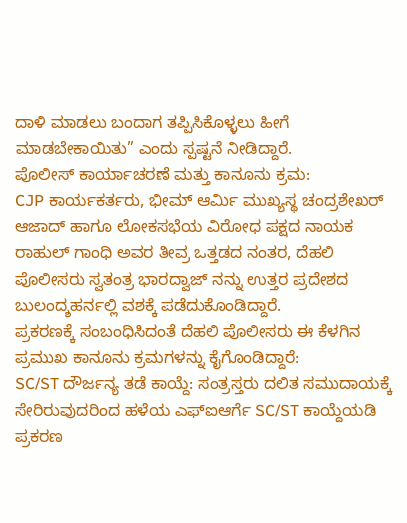ದಾಳಿ ಮಾಡಲು ಬಂದಾಗ ತಪ್ಪಿಸಿಕೊಳ್ಳಲು ಹೀಗೆ ಮಾಡಬೇಕಾಯಿತು” ಎಂದು ಸ್ಪಷ್ಟನೆ ನೀಡಿದ್ದಾರೆ.
ಪೊಲೀಸ್ ಕಾರ್ಯಾಚರಣೆ ಮತ್ತು ಕಾನೂನು ಕ್ರಮ:
CJP ಕಾರ್ಯಕರ್ತರು, ಭೀಮ್ ಆರ್ಮಿ ಮುಖ್ಯಸ್ಥ ಚಂದ್ರಶೇಖರ್ ಆಜಾದ್ ಹಾಗೂ ಲೋಕಸಭೆಯ ವಿರೋಧ ಪಕ್ಷದ ನಾಯಕ ರಾಹುಲ್ ಗಾಂಧಿ ಅವರ ತೀವ್ರ ಒತ್ತಡದ ನಂತರ, ದೆಹಲಿ ಪೊಲೀಸರು ಸ್ವತಂತ್ರ ಭಾರದ್ವಾಜ್ ನನ್ನು ಉತ್ತರ ಪ್ರದೇಶದ ಬುಲಂದ್ಶಹರ್ನಲ್ಲಿ ವಶಕ್ಕೆ ಪಡೆದುಕೊಂಡಿದ್ದಾರೆ.
ಪ್ರಕರಣಕ್ಕೆ ಸಂಬಂಧಿಸಿದಂತೆ ದೆಹಲಿ ಪೊಲೀಸರು ಈ ಕೆಳಗಿನ ಪ್ರಮುಖ ಕಾನೂನು ಕ್ರಮಗಳನ್ನು ಕೈಗೊಂಡಿದ್ದಾರೆ:
SC/ST ದೌರ್ಜನ್ಯ ತಡೆ ಕಾಯ್ದೆ: ಸಂತ್ರಸ್ತರು ದಲಿತ ಸಮುದಾಯಕ್ಕೆ ಸೇರಿರುವುದರಿಂದ ಹಳೆಯ ಎಫ್ಐಆರ್ಗೆ SC/ST ಕಾಯ್ದೆಯಡಿ ಪ್ರಕರಣ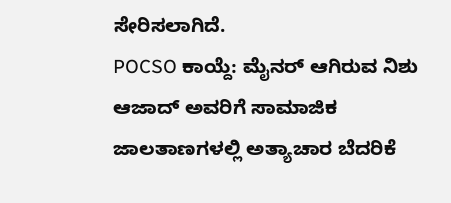ಸೇರಿಸಲಾಗಿದೆ.
POCSO ಕಾಯ್ದೆ: ಮೈನರ್ ಆಗಿರುವ ನಿಶು ಆಜಾದ್ ಅವರಿಗೆ ಸಾಮಾಜಿಕ ಜಾಲತಾಣಗಳಲ್ಲಿ ಅತ್ಯಾಚಾರ ಬೆದರಿಕೆ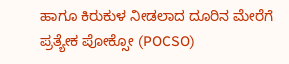ಹಾಗೂ ಕಿರುಕುಳ ನೀಡಲಾದ ದೂರಿನ ಮೇರೆಗೆ ಪ್ರತ್ಯೇಕ ಪೋಕ್ಸೋ (POCSO)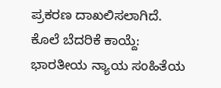ಪ್ರಕರಣ ದಾಖಲಿಸಲಾಗಿದೆ.
ಕೊಲೆ ಬೆದರಿಕೆ ಕಾಯ್ದೆ: ಭಾರತೀಯ ನ್ಯಾಯ ಸಂಹಿತೆಯ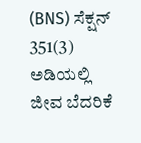(BNS) ಸೆಕ್ಷನ್ 351(3) ಅಡಿಯಲ್ಲಿ ಜೀವ ಬೆದರಿಕೆ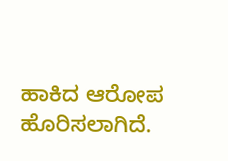ಹಾಕಿದ ಆರೋಪ ಹೊರಿಸಲಾಗಿದೆ.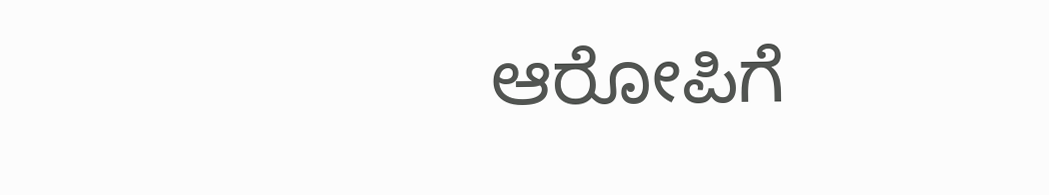ಆರೋಪಿಗೆ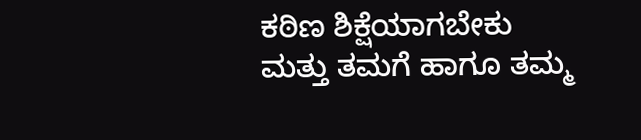ಕಠಿಣ ಶಿಕ್ಷೆಯಾಗಬೇಕು ಮತ್ತು ತಮಗೆ ಹಾಗೂ ತಮ್ಮ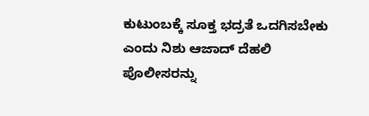ಕುಟುಂಬಕ್ಕೆ ಸೂಕ್ತ ಭದ್ರತೆ ಒದಗಿಸಬೇಕು ಎಂದು ನಿಶು ಆಜಾದ್ ದೆಹಲಿ ಪೊಲೀಸರನ್ನು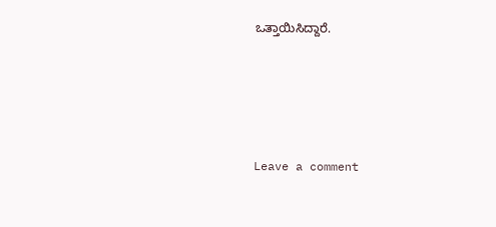ಒತ್ತಾಯಿಸಿದ್ದಾರೆ.





Leave a comment